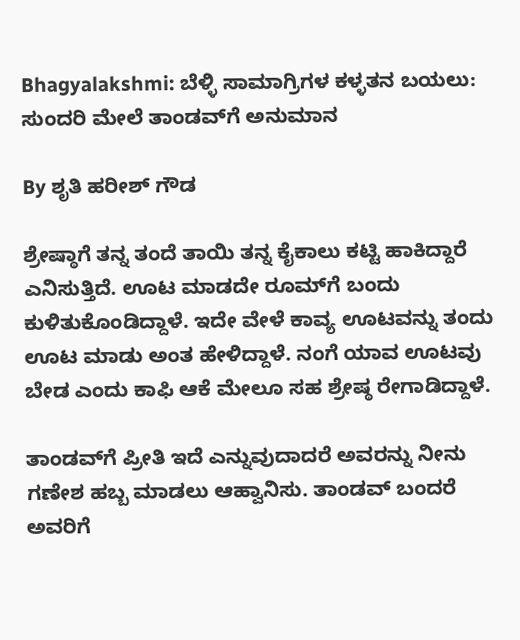Bhagyalakshmi: ಬೆಳ್ಳಿ ಸಾಮಾಗ್ರಿಗಳ ಕಳ್ಳತನ ಬಯಲು: ಸುಂದರಿ ಮೇಲೆ ತಾಂಡವ್‌ಗೆ ಅನುಮಾನ

By ಶೃತಿ ಹರೀಶ್ ಗೌಡ

ಶ್ರೇಷ್ಠಾಗೆ ತನ್ನ ತಂದೆ ತಾಯಿ ತನ್ನ ಕೈಕಾಲು ಕಟ್ಟಿ ಹಾಕಿದ್ದಾರೆ ಎನಿಸುತ್ತಿದೆ. ಊಟ ಮಾಡದೇ ರೂಮ್‌ಗೆ ಬಂದು ಕುಳಿತುಕೊಂಡಿದ್ದಾಳೆ. ಇದೇ ವೇಳೆ ಕಾವ್ಯ ಊಟವನ್ನು ತಂದು ಊಟ ಮಾಡು ಅಂತ ಹೇಳಿದ್ದಾಳೆ. ನಂಗೆ ಯಾವ ಊಟವು ಬೇಡ ಎಂದು ಕಾಫಿ ಆಕೆ ಮೇಲೂ ಸಹ ಶ್ರೇಷ್ಠ ರೇಗಾಡಿದ್ದಾಳೆ.

ತಾಂಡವ್‌ಗೆ ಪ್ರೀತಿ ಇದೆ ಎನ್ನುವುದಾದರೆ ಅವರನ್ನು ನೀನು ಗಣೇಶ ಹಬ್ಬ ಮಾಡಲು ಆಹ್ವಾನಿಸು. ತಾಂಡವ್‌ ಬಂದರೆ ಅವರಿಗೆ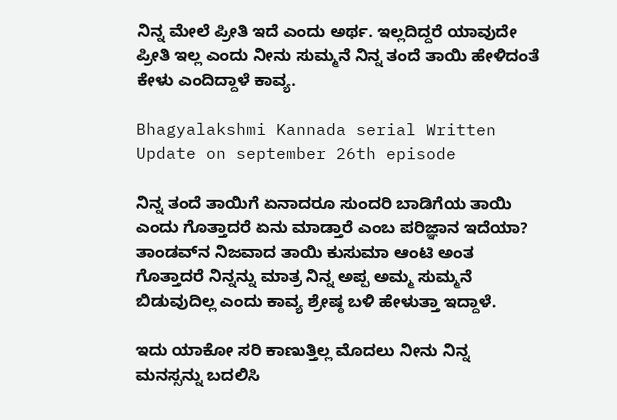ನಿನ್ನ ಮೇಲೆ ಪ್ರೀತಿ ಇದೆ ಎಂದು ಅರ್ಥ. ಇಲ್ಲದಿದ್ದರೆ ಯಾವುದೇ ಪ್ರೀತಿ ಇಲ್ಲ ಎಂದು ನೀನು ಸುಮ್ಮನೆ ನಿನ್ನ ತಂದೆ ತಾಯಿ ಹೇಳಿದಂತೆ ಕೇಳು ಎಂದಿದ್ದಾಳೆ ಕಾವ್ಯ.

Bhagyalakshmi Kannada serial Written Update on september 26th episode

ನಿನ್ನ ತಂದೆ ತಾಯಿಗೆ ಏನಾದರೂ ಸುಂದರಿ ಬಾಡಿಗೆಯ ತಾಯಿ ಎಂದು ಗೊತ್ತಾದರೆ ಏನು ಮಾಡ್ತಾರೆ ಎಂಬ ಪರಿಜ್ಞಾನ ಇದೆಯಾ? ತಾಂಡವ್‌ನ ನಿಜವಾದ ತಾಯಿ ಕುಸುಮಾ ಆಂಟಿ ಅಂತ ಗೊತ್ತಾದರೆ ನಿನ್ನನ್ನು ಮಾತ್ರ ನಿನ್ನ ಅಪ್ಪ ಅಮ್ಮ ಸುಮ್ಮನೆ ಬಿಡುವುದಿಲ್ಲ ಎಂದು ಕಾವ್ಯ ಶ್ರೇಷ್ಠ ಬಳಿ ಹೇಳುತ್ತಾ ಇದ್ದಾಳೆ.

ಇದು ಯಾಕೋ ಸರಿ ಕಾಣುತ್ತಿಲ್ಲ ಮೊದಲು ನೀನು ನಿನ್ನ ಮನಸ್ಸನ್ನು ಬದಲಿಸಿ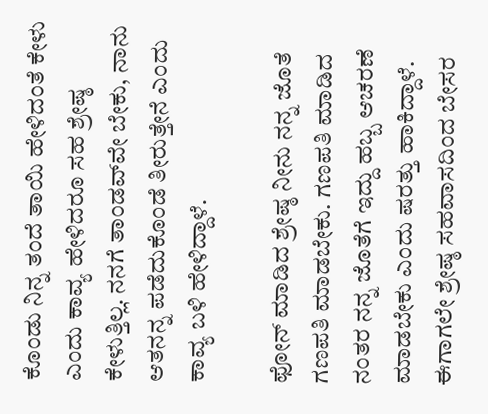ಕೊಂಡು ನಿನ್ನ ತಂದೆ ತಾಯಿ ಹೇಳಿದಂತೆ ಕೇಳು ಎಂದು ಕಾವ್ಯ ಹೇಳಿದರೂ ಸಹ ಶ್ರೇಷ್ಠ ಕೇಳುತ್ತಿಲ್ಲ. ನನಗೆ ತಾಂಡವ್‌ವೇ ಬೇಕು, ನಾನು ಆತನನ್ನ ಪಡೆದುಕೊಂಡೆ ತೀರುತ್ತೇನೆ ಎಂದು ಕಾವ್ಯ ಬಳಿ ಹೇಳಿದ್ದಾಳೆ.

ಫೋನ್ ಮಾಡಿದ ಶ್ರೇಷ್ಠ ನೀನು ನನ್ನ ಜೊತೆ ಗಣಪತಿ ಮಾಡಬೇಕು. ಗಣಪತಿ ಮಾಡಿದ ನಂತರ ನನ್ನ ಜೊತೆಗೆ ಇದ್ದು ಹಬ್ಬ ಆಚರಣೆ ಮಾಡಬೇಕು ಎಂದು ಷರತ್ತು ಹಾಕಿದ್ದಾಳೆ. ಈಗಾಗಲೇ ಶ್ರೇಷ್ಠ ಸಹವಾಸದಿಂದ ಬೇಸರ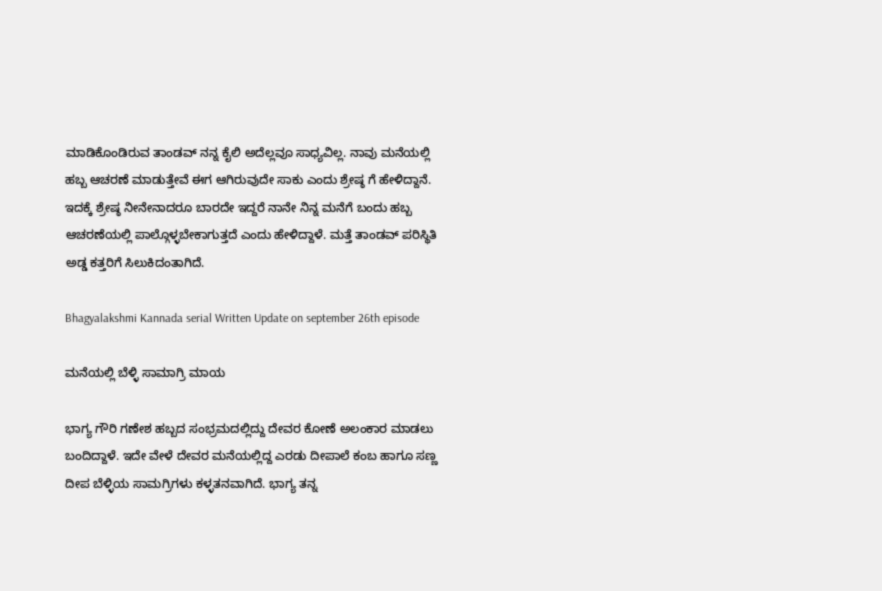ಮಾಡಿಕೊಂಡಿರುವ ತಾಂಡವ್ ನನ್ನ ಕೈಲಿ ಅದೆಲ್ಲವೂ ಸಾಧ್ಯವಿಲ್ಲ. ನಾವು ಮನೆಯಲ್ಲಿ ಹಬ್ಬ ಆಚರಣೆ ಮಾಡುತ್ತೇವೆ ಈಗ ಆಗಿರುವುದೇ ಸಾಕು ಎಂದು ಶ್ರೇಷ್ಠ ಗೆ ಹೇಳಿದ್ದಾನೆ. ಇದಕ್ಕೆ ಶ್ರೇಷ್ಠ ನೀನೇನಾದರೂ ಬಾರದೇ ಇದ್ದರೆ ನಾನೇ ನಿನ್ನ ಮನೆಗೆ ಬಂದು ಹಬ್ಬ ಆಚರಣೆಯಲ್ಲಿ ಪಾಲ್ಗೊಳ್ಳಬೇಕಾಗುತ್ತದೆ ಎಂದು ಹೇಳಿದ್ದಾಳೆ. ಮತ್ತೆ ತಾಂಡವ್ ಪರಿಸ್ಥಿತಿ ಅಡ್ಡ ಕತ್ತರಿಗೆ ಸಿಲುಕಿದಂತಾಗಿದೆ.

Bhagyalakshmi Kannada serial Written Update on september 26th episode

ಮನೆಯಲ್ಲಿ ಬೆಳ್ಳಿ ಸಾಮಾಗ್ರಿ ಮಾಯ

ಭಾಗ್ಯ ಗೌರಿ ಗಣೇಶ ಹಬ್ಬದ ಸಂಭ್ರಮದಲ್ಲಿದ್ದು ದೇವರ ಕೋಣೆ ಅಲಂಕಾರ ಮಾಡಲು ಬಂದಿದ್ದಾಳೆ. ಇದೇ ವೇಳೆ ದೇವರ ಮನೆಯಲ್ಲಿದ್ದ ಎರಡು ದೀಪಾಲೆ ಕಂಬ ಹಾಗೂ ಸಣ್ಣ ದೀಪ ಬೆಳ್ಳಿಯ ಸಾಮಗ್ರಿಗಳು ಕಳ್ಳತನವಾಗಿದೆ. ಭಾಗ್ಯ ತನ್ನ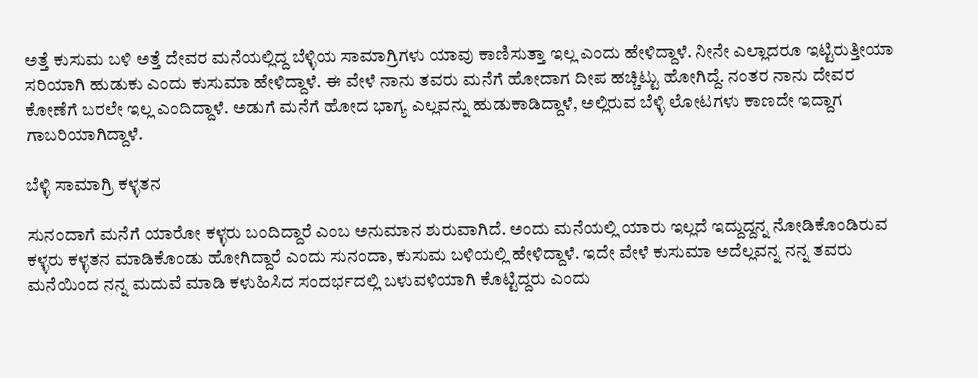ಅತ್ತೆ ಕುಸುಮ ಬಳಿ ಅತ್ತೆ ದೇವರ ಮನೆಯಲ್ಲಿದ್ದ ಬೆಳ್ಳಿಯ ಸಾಮಾಗ್ರಿಗಳು ಯಾವು ಕಾಣಿಸುತ್ತಾ ಇಲ್ಲ ಎಂದು ಹೇಳಿದ್ದಾಳೆ. ನೀನೇ ಎಲ್ಲಾದರೂ ಇಟ್ಟಿರುತ್ತೀಯಾ ಸರಿಯಾಗಿ ಹುಡುಕು ಎಂದು ಕುಸುಮಾ ಹೇಳಿದ್ದಾಳೆ. ಈ ವೇಳೆ ನಾನು ತವರು ಮನೆಗೆ ಹೋದಾಗ ದೀಪ ಹಚ್ಚಿಟ್ಟು ಹೋಗಿದ್ದೆ. ನಂತರ ನಾನು ದೇವರ ಕೋಣೆಗೆ ಬರಲೇ ಇಲ್ಲ ಎಂದಿದ್ದಾಳೆ. ಅಡುಗೆ ಮನೆಗೆ ಹೋದ ಭಾಗ್ಯ ಎಲ್ಲವನ್ನು ಹುಡುಕಾಡಿದ್ದಾಳೆ, ಅಲ್ಲಿರುವ ಬೆಳ್ಳಿ ಲೋಟಗಳು ಕಾಣದೇ ಇದ್ದಾಗ ಗಾಬರಿಯಾಗಿದ್ದಾಳೆ.

ಬೆಳ್ಳಿ ಸಾಮಾಗ್ರಿ ಕಳ್ಳತನ

ಸುನಂದಾಗೆ ಮನೆಗೆ ಯಾರೋ ಕಳ್ಳರು ಬಂದಿದ್ದಾರೆ ಎಂಬ ಅನುಮಾನ ಶುರುವಾಗಿದೆ. ಅಂದು ಮನೆಯಲ್ಲಿ ಯಾರು ಇಲ್ಲದೆ ಇದ್ದುದ್ದನ್ನ ನೋಡಿಕೊಂಡಿರುವ ಕಳ್ಳರು ಕಳ್ಳತನ ಮಾಡಿಕೊಂಡು ಹೋಗಿದ್ದಾರೆ ಎಂದು ಸುನಂದಾ, ಕುಸುಮ ಬಳಿಯಲ್ಲಿ ಹೇಳಿದ್ದಾಳೆ. ಇದೇ ವೇಳೆ ಕುಸುಮಾ ಅದೆಲ್ಲವನ್ನ ನನ್ನ ತವರು ಮನೆಯಿಂದ ನನ್ನ ಮದುವೆ ಮಾಡಿ ಕಳುಹಿಸಿದ ಸಂದರ್ಭದಲ್ಲಿ ಬಳುವಳಿಯಾಗಿ ಕೊಟ್ಟಿದ್ದರು ಎಂದು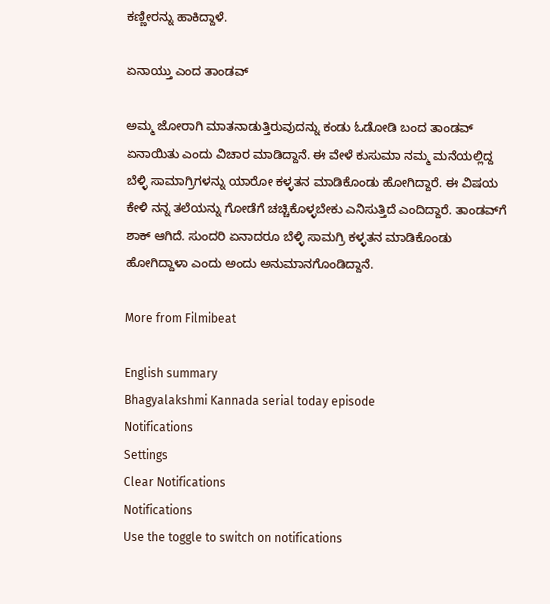ಕಣ್ಣೀರನ್ನು ಹಾಕಿದ್ದಾಳೆ.

ಏನಾಯ್ತು ಎಂದ ತಾಂಡವ್

ಅಮ್ಮ ಜೋರಾಗಿ ಮಾತನಾಡುತ್ತಿರುವುದನ್ನು ಕಂಡು ಓಡೋಡಿ ಬಂದ ತಾಂಡವ್ ಏನಾಯಿತು ಎಂದು ವಿಚಾರ ಮಾಡಿದ್ದಾನೆ. ಈ ವೇಳೆ ಕುಸುಮಾ ನಮ್ಮ ಮನೆಯಲ್ಲಿದ್ದ ಬೆಳ್ಳಿ ಸಾಮಾಗ್ರಿಗಳನ್ನು ಯಾರೋ ಕಳ್ಳತನ ಮಾಡಿಕೊಂಡು ಹೋಗಿದ್ದಾರೆ. ಈ ವಿಷಯ ಕೇಳಿ ನನ್ನ ತಲೆಯನ್ನು ಗೋಡೆಗೆ ಚಚ್ಚಿಕೊಳ್ಳಬೇಕು ಎನಿಸುತ್ತಿದೆ ಎಂದಿದ್ದಾರೆ. ತಾಂಡವ್‌ಗೆ ಶಾಕ್ ಆಗಿದೆ. ಸುಂದರಿ ಏನಾದರೂ ಬೆಳ್ಳಿ ಸಾಮಗ್ರಿ ಕಳ್ಳತನ ಮಾಡಿಕೊಂಡು ಹೋಗಿದ್ದಾಳಾ ಎಂದು ಅಂದು ಅನುಮಾನಗೊಂಡಿದ್ದಾನೆ.

More from Filmibeat

English summary
Bhagyalakshmi Kannada serial today episode
Notifications
Settings
Clear Notifications
Notifications
Use the toggle to switch on notifications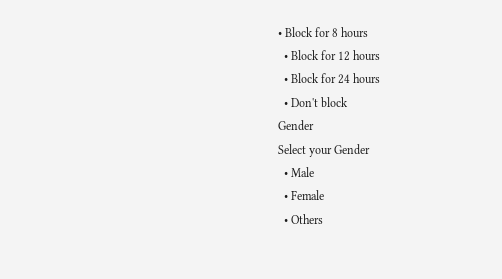• Block for 8 hours
  • Block for 12 hours
  • Block for 24 hours
  • Don't block
Gender
Select your Gender
  • Male
  • Female
  • Others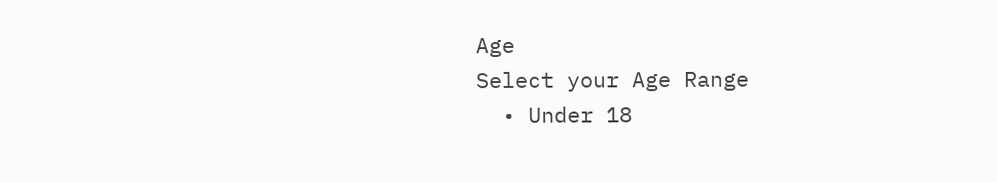Age
Select your Age Range
  • Under 18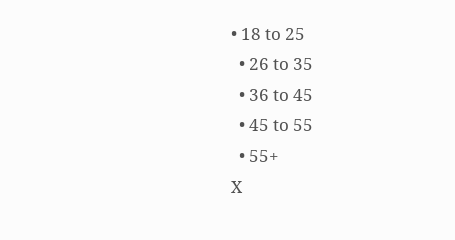• 18 to 25
  • 26 to 35
  • 36 to 45
  • 45 to 55
  • 55+
X